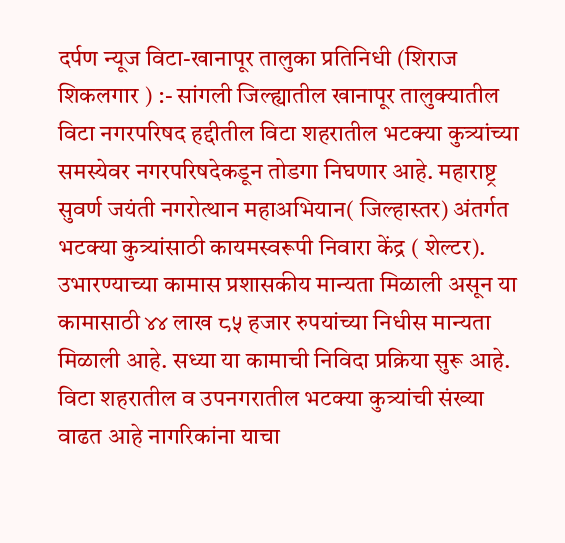दर्पण न्यूज विटा-खानापूर तालुका प्रतिनिधी (शिराज शिकलगार ) :- सांगली जिल्ह्यातील खानापूर तालुक्यातील विटा नगरपरिषद हद्दीतील विटा शहरातील भटक्या कुत्र्यांच्या समस्येवर नगरपरिषदेकडून तोडगा निघणार आहे. महाराष्ट्र सुवर्ण जयंती नगरोत्थान महाअभियान( जिल्हास्तर) अंतर्गत भटक्या कुत्र्यांसाठी कायमस्वरूपी निवारा केंद्र ( शेल्टर). उभारण्याच्या कामास प्रशासकीय मान्यता मिळाली असून या कामासाठी ४४ लाख ८५ हजार रुपयांच्या निधीस मान्यता मिळाली आहे. सध्या या कामाची निविदा प्रक्रिया सुरू आहे. विटा शहरातील व उपनगरातील भटक्या कुत्र्यांची संख्या वाढत आहे नागरिकांना याचा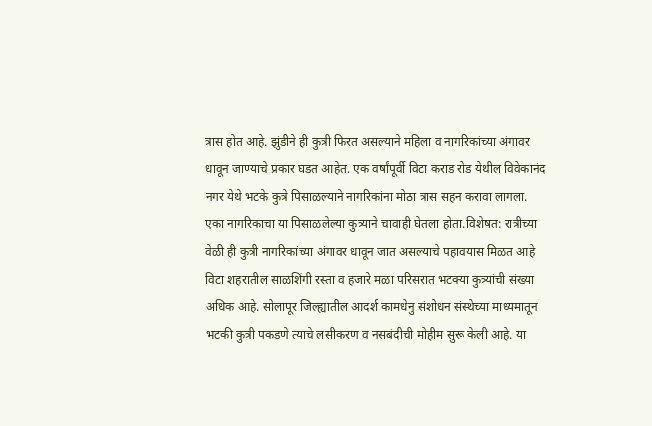त्रास होत आहे. झुंडीने ही कुत्री फिरत असल्याने महिला व नागरिकांच्या अंगावर धावून जाण्याचे प्रकार घडत आहेत. एक वर्षांपूर्वी विटा कराड रोड येथील विवेकानंद नगर येथे भटके कुत्रे पिसाळल्याने नागरिकांना मोठा त्रास सहन करावा लागला. एका नागरिकाचा या पिसाळलेल्या कुत्र्याने चावाही घेतला होता.विशेषत: रात्रीच्या वेळी ही कुत्री नागरिकांच्या अंगावर धावून जात असल्याचे पहावयास मिळत आहे विटा शहरातील साळशिंगी रस्ता व हजारे मळा परिसरात भटक्या कुत्र्यांची संख्या अधिक आहे. सोलापूर जिल्ह्यातील आदर्श कामधेनु संशोधन संस्थेच्या माध्यमातून भटकी कुत्री पकडणे त्याचे लसीकरण व नसबंदीची मोहीम सुरू केली आहे. या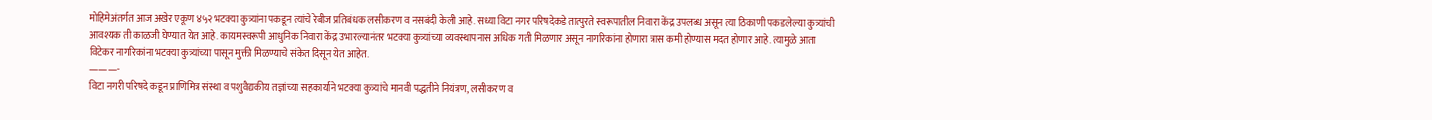मोहिमेअंतर्गत आज अखेर एकूण ४५२ भटक्या कुत्र्यांना पकडून त्यांचे रेबीज प्रतिबंधक लसीकरण व नसबंदी केली आहे. सध्या विटा नगर परिषदेकडे तात्पुरते स्वरूपातील निवारा केंद्र उपलब्ध असून त्या ठिकाणी पकडलेल्या कुत्र्यांची आवश्यक ती काळजी घेण्यात येत आहे. कायमस्वरूपी आधुनिक निवारा केंद्र उभारल्यानंतर भटक्या कुत्र्यांच्या व्यवस्थापनास अधिक गती मिळणार असून नागरिकांना होणारा त्रास कमी होण्यास मदत होणार आहे. त्यामुळे आता विटेकर नागरिकांना भटक्या कुत्र्यांच्या पासून मुक्ती मिळण्याचे संकेत दिसून येत आहेत.
———-
विटा नगरी परिषदे कडून प्राणिमित्र संस्था व पशुवैद्यकीय तज्ञांच्या सहकार्याने भटक्या कुत्र्यांचे मानवी पद्धतीने नियंत्रण, लसीकरण व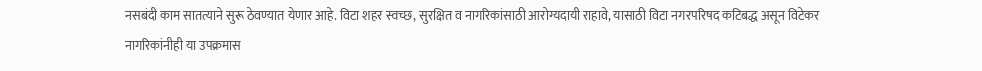नसबंदी काम सातत्याने सुरू ठेवण्यात येणार आहे. विटा शहर स्वच्छ, सुरक्षित व नागरिकांसाठी आरोग्यदायी राहावे, यासाठी विटा नगरपरिषद कटिबद्ध असून विटेकर नागरिकांनीही या उपक्रमास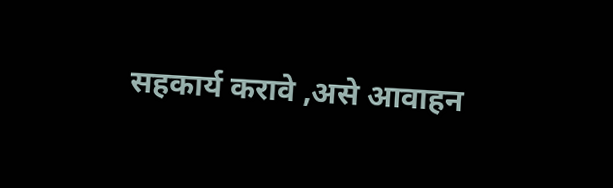सहकार्य करावे ,असे आवाहन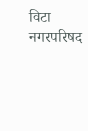विटा नगरपरिषद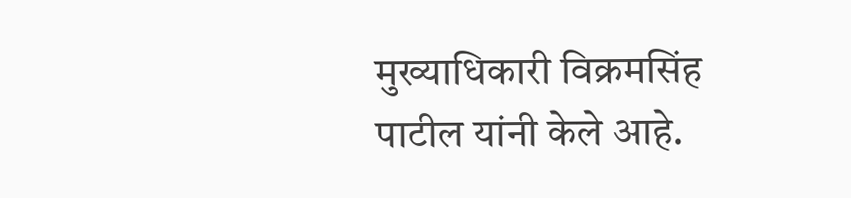मुख्याधिकारी विक्रमसिंह पाटील यांनी केले आहे.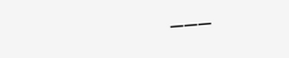———